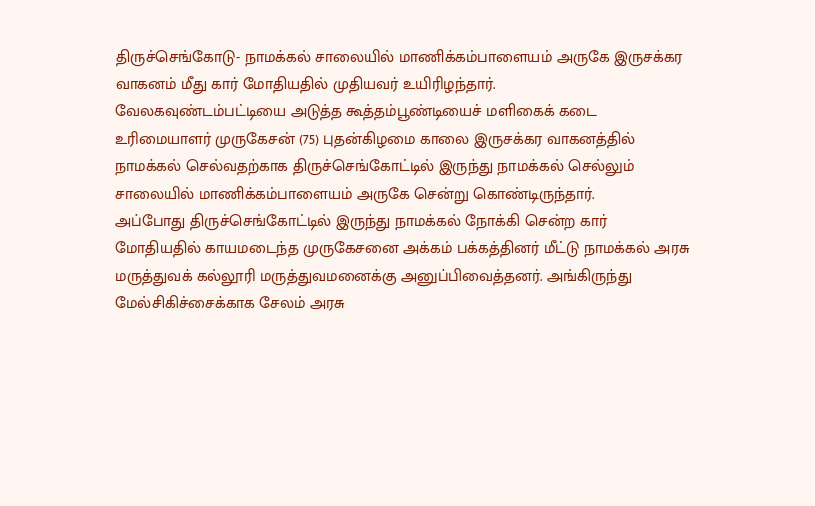திருச்செங்கோடு- நாமக்கல் சாலையில் மாணிக்கம்பாளையம் அருகே இருசக்கர வாகனம் மீது கார் மோதியதில் முதியவர் உயிரிழந்தார்.
வேலகவுண்டம்பட்டியை அடுத்த கூத்தம்பூண்டியைச் மளிகைக் கடை உரிமையாளர் முருகேசன் (75) புதன்கிழமை காலை இருசக்கர வாகனத்தில் நாமக்கல் செல்வதற்காக திருச்செங்கோட்டில் இருந்து நாமக்கல் செல்லும் சாலையில் மாணிக்கம்பாளையம் அருகே சென்று கொண்டிருந்தார்.
அப்போது திருச்செங்கோட்டில் இருந்து நாமக்கல் நோக்கி சென்ற கார் மோதியதில் காயமடைந்த முருகேசனை அக்கம் பக்கத்தினர் மீட்டு நாமக்கல் அரசு மருத்துவக் கல்லூரி மருத்துவமனைக்கு அனுப்பிவைத்தனர். அங்கிருந்து மேல்சிகிச்சைக்காக சேலம் அரசு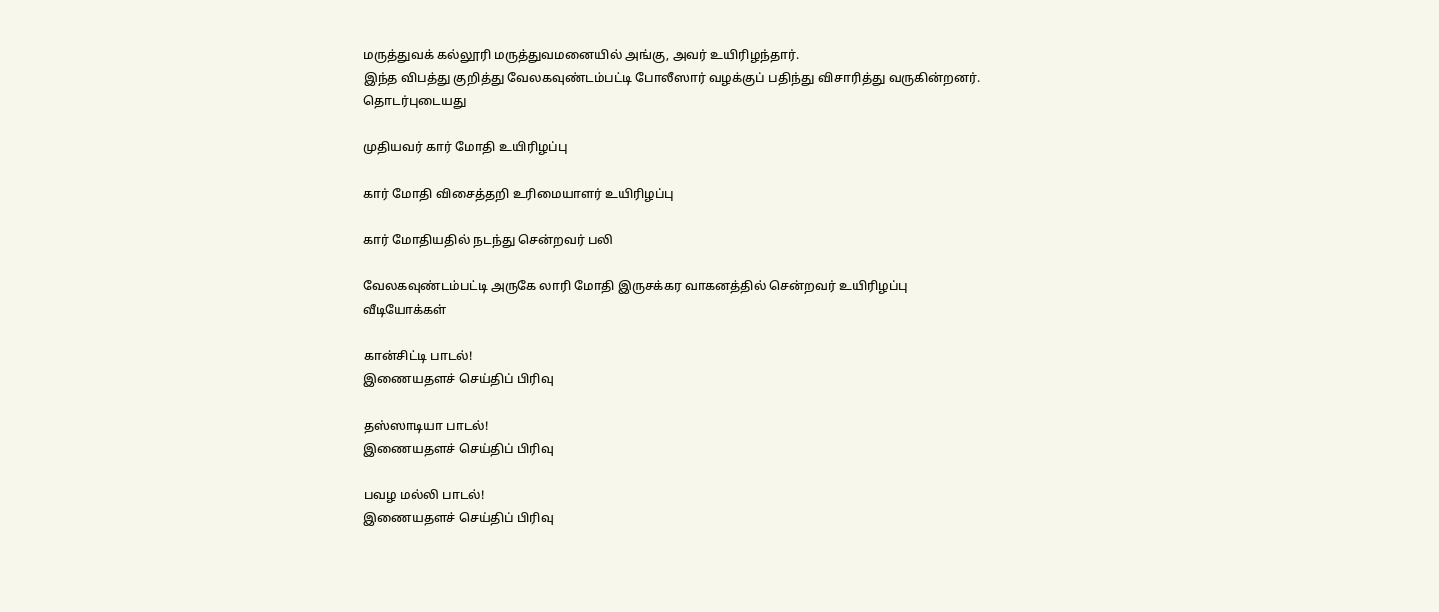மருத்துவக் கல்லூரி மருத்துவமனையில் அங்கு, அவர் உயிரிழந்தார்.
இந்த விபத்து குறித்து வேலகவுண்டம்பட்டி போலீஸார் வழக்குப் பதிந்து விசாரித்து வருகின்றனர்.
தொடர்புடையது

முதியவர் கார் மோதி உயிரிழப்பு

கார் மோதி விசைத்தறி உரிமையாளர் உயிரிழப்பு

கார் மோதியதில் நடந்து சென்றவர் பலி

வேலகவுண்டம்பட்டி அருகே லாரி மோதி இருசக்கர வாகனத்தில் சென்றவர் உயிரிழப்பு
வீடியோக்கள்

கான்சிட்டி பாடல்!
இணையதளச் செய்திப் பிரிவு

தஸ்ஸாடியா பாடல்!
இணையதளச் செய்திப் பிரிவு

பவழ மல்லி பாடல்!
இணையதளச் செய்திப் பிரிவு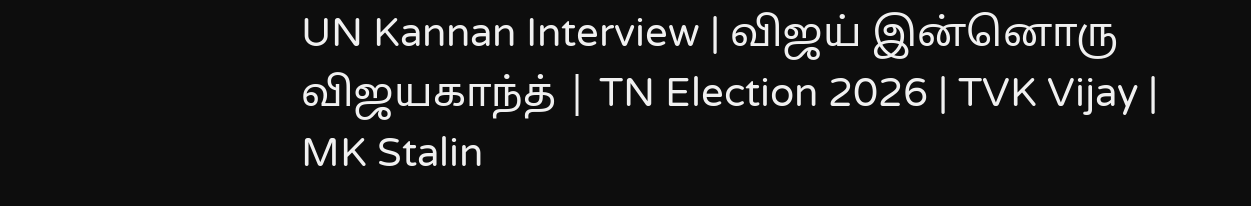UN Kannan Interview | விஜய் இன்னொரு விஜயகாந்த் | TN Election 2026 | TVK Vijay | MK Stalin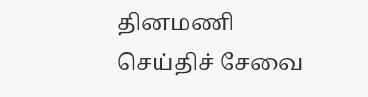தினமணி செய்திச் சேவை